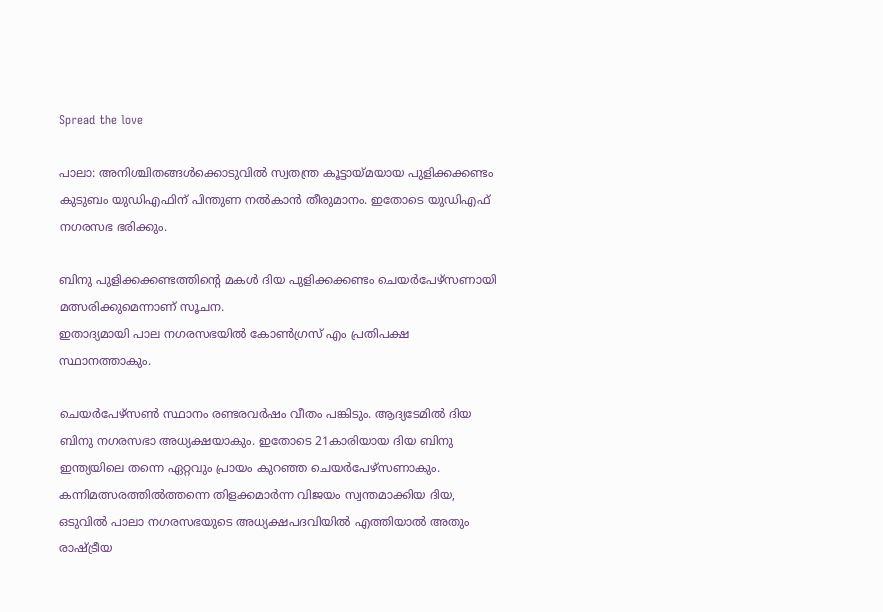Spread the love

പാലാ: അനിശ്ചിതങ്ങൾക്കൊടുവിൽ സ്വതന്ത്ര കൂട്ടായ്മയായ പുളിക്കക്കണ്ടം കുടുബം യുഡിഎഫിന് പിന്തുണ നൽകാൻ തീരുമാനം. ഇതോടെ യുഡിഎഫ് നഗരസഭ ഭരിക്കും.

ബിനു പുളിക്കക്കണ്ടത്തിന്റെ മകൾ ദിയ പുളിക്കക്കണ്ടം ചെയർപേഴ്സണായി മത്സരിക്കുമെന്നാണ് സൂചന.
ഇതാദ്യമായി പാല നഗരസഭയില്‍ കോണ്‍ഗ്രസ് എം പ്രതിപക്ഷ സ്ഥാനത്താകും.

ചെയര്‍പേഴ്‌സണ്‍ സ്ഥാനം രണ്ടരവര്‍ഷം വീതം പങ്കിടും. ആദ്യടേമില്‍ ദിയ ബിനു നഗരസഭാ അധ്യക്ഷയാകും. ഇതോടെ 21കാരിയായ ദിയ ബിനു ഇന്ത്യയിലെ തന്നെ ഏറ്റവും പ്രായം കുറഞ്ഞ ചെയര്‍പേഴ്‌സണാകും.
കന്നിമത്സരത്തിൽത്തന്നെ തിളക്കമാർന്ന വിജയം സ്വന്തമാക്കിയ ദിയ, ഒടുവിൽ പാലാ നഗരസഭയുടെ അധ്യക്ഷപദവിയിൽ എത്തിയാൽ അതും രാഷ്ട്രീയ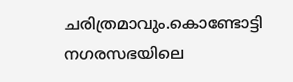ചരിത്രമാവും.കൊണ്ടോട്ടി നഗരസഭയിലെ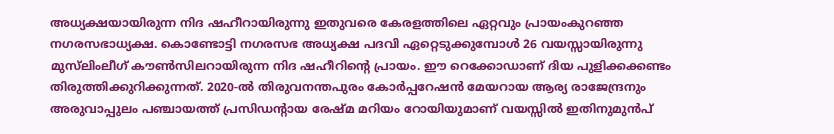അധ്യക്ഷയായിരുന്ന നിദ ഷഹീറായിരുന്നു ഇതുവരെ കേരളത്തിലെ ഏറ്റവും പ്രായംകുറഞ്ഞ നഗരസഭാധ്യക്ഷ. കൊണ്ടോട്ടി നഗരസഭ അധ്യക്ഷ പദവി ഏറ്റെടുക്കുമ്പോൾ 26 വയസ്സായിരുന്നു മുസ്‌ലിംലീഗ് കൗൺസിലറായിരുന്ന നിദ ഷഹീറിന്റെ പ്രായം. ഈ റെക്കോഡാണ് ദിയ പുളിക്കക്കണ്ടം തിരുത്തിക്കുറിക്കുന്നത്. 2020-ൽ തിരുവനന്തപുരം കോർപ്പറേഷൻ മേയറായ ആര്യ രാജേന്ദ്രനും അരുവാപ്പുലം പഞ്ചായത്ത് പ്രസിഡന്റായ രേഷ്മ മറിയം റോയിയുമാണ് വയസ്സിൽ ഇതിനുമുൻപ്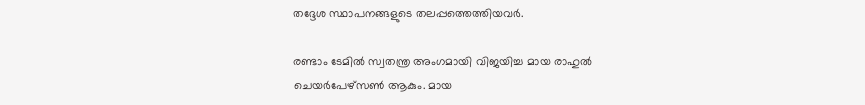തദ്ദേശ സ്ഥാപനങ്ങളുടെ തലപ്പത്തെത്തിയവർ.

രണ്ടാം ടേമില്‍ സ്വതന്ത്ര അംഗമായി വിജയിച്ച മായ രാഹുല്‍ ചെയര്‍പേഴ്‌സണ്‍ ആകും. മായ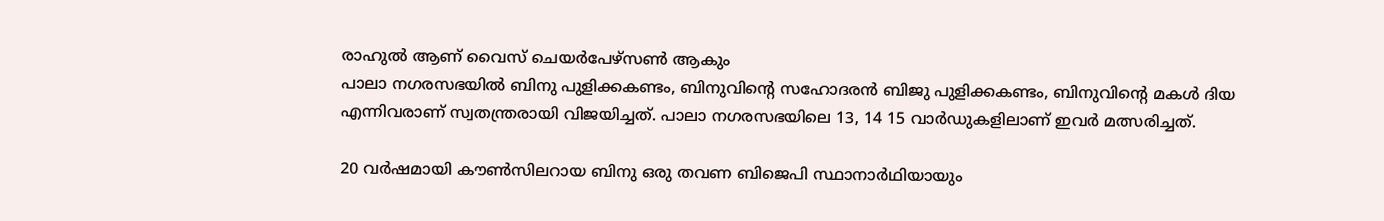രാഹുല്‍ ആണ് വൈസ് ചെയര്‍പേഴ്‌സണ്‍ ആകും
പാലാ നഗരസഭയില്‍ ബിനു പുളിക്കകണ്ടം, ബിനുവിന്റെ സഹോദരന്‍ ബിജു പുളിക്കകണ്ടം, ബിനുവിന്റെ മകള്‍ ദിയ എന്നിവരാണ് സ്വതന്ത്രരായി വിജയിച്ചത്. പാലാ നഗരസഭയിലെ 13, 14 15 വാര്‍ഡുകളിലാണ് ഇവര്‍ മത്സരിച്ചത്.

20 വര്‍ഷമായി കൗണ്‍സിലറായ ബിനു ഒരു തവണ ബിജെപി സ്ഥാനാര്‍ഥിയായും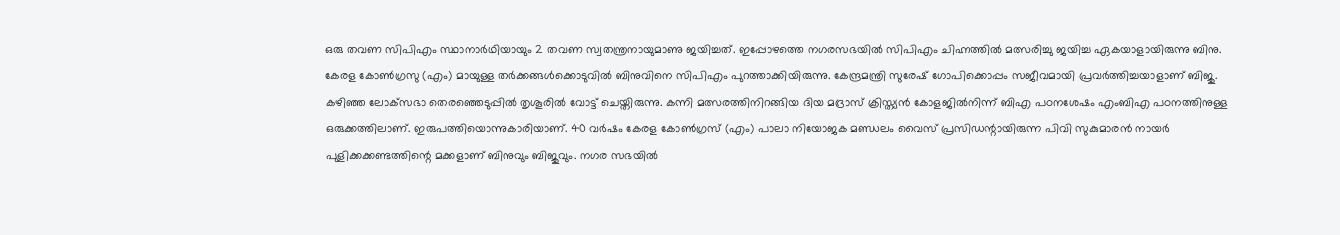ഒരു തവണ സിപിഎം സ്ഥാനാര്‍ഥിയായും 2 തവണ സ്വതന്ത്രനായുമാണു ജയിച്ചത്. ഇപ്പോഴത്തെ നഗരസഭയില്‍ സിപിഎം ചിഹ്നത്തില്‍ മത്സരിച്ചു ജയിച്ച ഏകയാളായിരുന്നു ബിനു.
കേരള കോണ്‍ഗ്രസു (എം) മായുള്ള തര്‍ക്കങ്ങള്‍ക്കൊടുവില്‍ ബിനുവിനെ സിപിഎം പുറത്താക്കിയിരുന്നു. കേന്ദ്രമന്ത്രി സുരേഷ് ഗോപിക്കൊപ്പം സജീവമായി പ്രവര്‍ത്തിച്ചയാളാണ് ബിജു. കഴിഞ്ഞ ലോക്‌സഭാ തെരഞ്ഞെടുപ്പില്‍ തൃശൂരില്‍ വോട്ട് ചെയ്തിരുന്നു. കന്നി മത്സരത്തിനിറങ്ങിയ ദിയ മദ്രാസ് ക്രിസ്ത്യന്‍ കോളജില്‍നിന്ന് ബിഎ പഠനശേഷം എംബിഎ പഠനത്തിനുള്ള ഒരുക്കത്തിലാണ്. ഇരുപത്തിയൊന്നുകാരിയാണ്. 40 വര്‍ഷം കേരള കോണ്‍ഗ്രസ് (എം) പാലാ നിയോജക മണ്ഡലം വൈസ് പ്രസിഡന്റായിരുന്ന പിവി സുകുമാരന്‍ നായര്‍ പുളിക്കക്കണ്ടത്തിന്റെ മക്കളാണ് ബിനുവും ബിജുവും. നഗര സഭയിൽ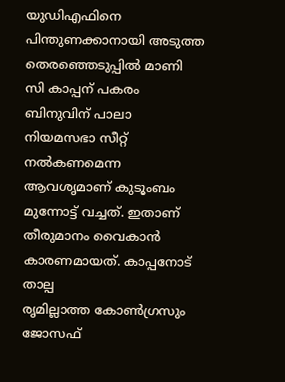യുഡിഎഫിനെ പിന്തുണക്കാനായി അടുത്ത തെരഞ്ഞെടുപ്പിൽ മാണി സി കാപ്പന് പകരം ബിനുവിന് പാലാ നിയമസഭാ സീറ്റ് നൽകണമെന്ന ആവശൃമാണ് കുടൂംബം മുന്നോട്ട് വച്ചത്. ഇതാണ് തീരുമാനം വൈകാൻ കാരണമായത്. കാപ്പനോട് താല്പ
രൃമില്ലാത്ത കോൺഗ്രസും ജോസഫ്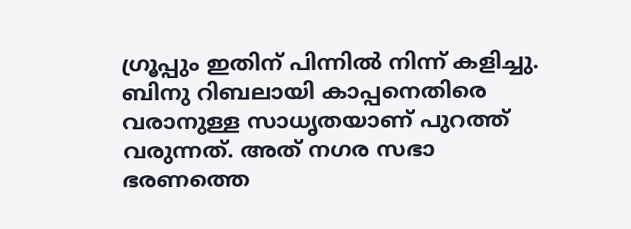ഗ്രൂപ്പും ഇതിന് പിന്നിൽ നിന്ന് കളിച്ചു. ബിനു റിബലായി കാപ്പനെതിരെ വരാനുള്ള സാധൃതയാണ് പുറത്ത് വരുന്നത്. അത് നഗര സഭാ ഭരണത്തെ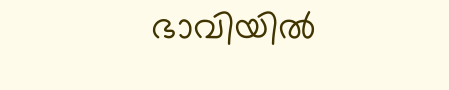ഭാവിയിൽ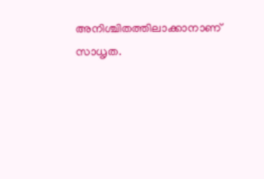അനിശ്ചിതത്തിലാക്കാനാണ് സാധൃത.